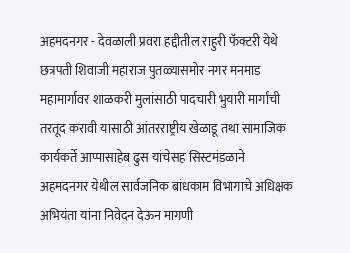अहमदनगर - देवळाली प्रवरा हद्दीतील राहुरी फॅक्टरी येथे छत्रपती शिवाजी महाराज पुतळ्यासमोर नगर मनमाड महामार्गावर शाळकरी मुलांसाठी पादचारी भुयारी मार्गाची तरतूद करावी यासाठी आंतरराष्ट्रीय खेळाडू तथा सामाजिक कार्यकर्ते आप्पासाहेब ढुस यांचेसह सिस्टमंडळाने अहमदनगर येथील सार्वजनिक बांधकाम विभागाचे अधिक्षक अभियंता यांना निवेदन देऊन मागणी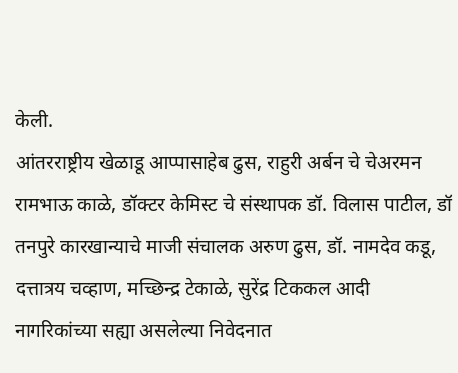केली.
आंतरराष्ट्रीय खेळाडू आप्पासाहेब ढुस, राहुरी अर्बन चे चेअरमन रामभाऊ काळे, डॉक्टर केमिस्ट चे संस्थापक डॉ. विलास पाटील, डॉ तनपुरे कारखान्याचे माजी संचालक अरुण ढुस, डॉ. नामदेव कडू, दत्तात्रय चव्हाण, मच्छिन्द्र टेकाळे, सुरेंद्र टिककल आदी नागरिकांच्या सह्या असलेल्या निवेदनात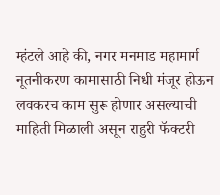म्हंटले आहे की, नगर मनमाड महामार्ग नूतनीकरण कामासाठी निधी मंजूर होऊन लवकरच काम सुरू होणार असल्याची माहिती मिळाली असून राहुरी फॅक्टरी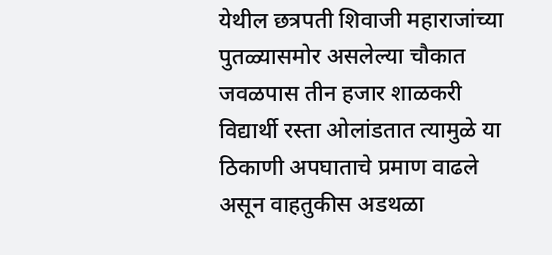येथील छत्रपती शिवाजी महाराजांच्या पुतळ्यासमोर असलेल्या चौकात जवळपास तीन हजार शाळकरी विद्यार्थी रस्ता ओलांडतात त्यामुळे या ठिकाणी अपघाताचे प्रमाण वाढले असून वाहतुकीस अडथळा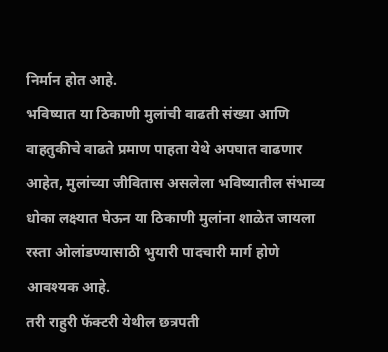निर्मान होत आहे.
भविष्यात या ठिकाणी मुलांची वाढती संख्या आणि वाहतुकीचे वाढते प्रमाण पाहता येथे अपघात वाढणार आहेत, मुलांच्या जीवितास असलेला भविष्यातील संभाव्य धोका लक्ष्यात घेऊन या ठिकाणी मुलांना शाळेत जायला रस्ता ओलांडण्यासाठी भुयारी पादचारी मार्ग होणे आवश्यक आहे.
तरी राहुरी फॅक्टरी येथील छत्रपती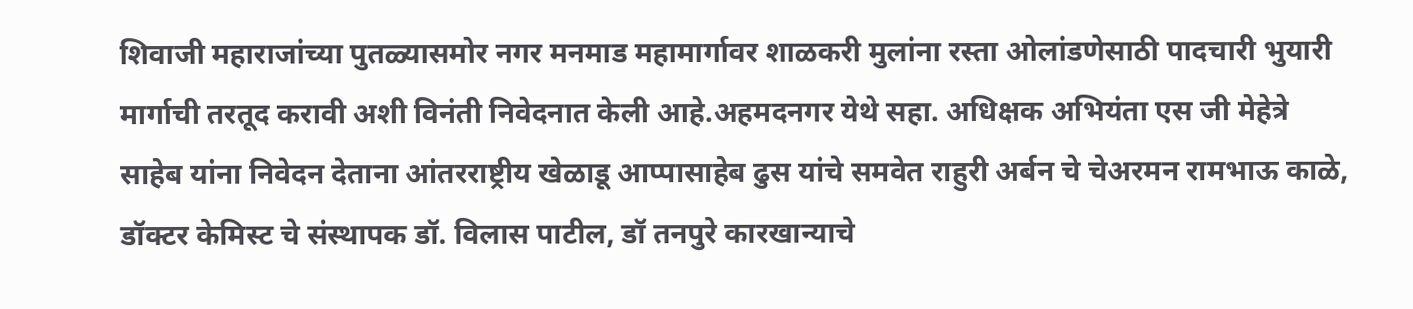शिवाजी महाराजांच्या पुतळ्यासमोर नगर मनमाड महामार्गावर शाळकरी मुलांना रस्ता ओलांडणेसाठी पादचारी भुयारी मार्गाची तरतूद करावी अशी विनंती निवेदनात केली आहे.अहमदनगर येथे सहा. अधिक्षक अभियंता एस जी मेहेत्रे साहेब यांना निवेदन देताना आंतरराष्ट्रीय खेळाडू आप्पासाहेब ढुस यांचे समवेत राहुरी अर्बन चे चेअरमन रामभाऊ काळे, डॉक्टर केमिस्ट चे संस्थापक डॉ. विलास पाटील, डॉ तनपुरे कारखान्याचे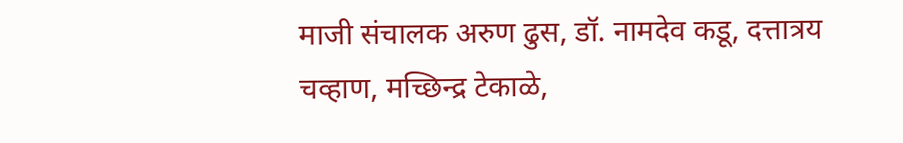माजी संचालक अरुण ढुस, डॉ. नामदेव कडू, दत्तात्रय चव्हाण, मच्छिन्द्र टेकाळे,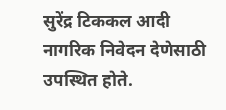सुरेंद्र टिककल आदी नागरिक निवेदन देणेसाठी उपस्थित होते.